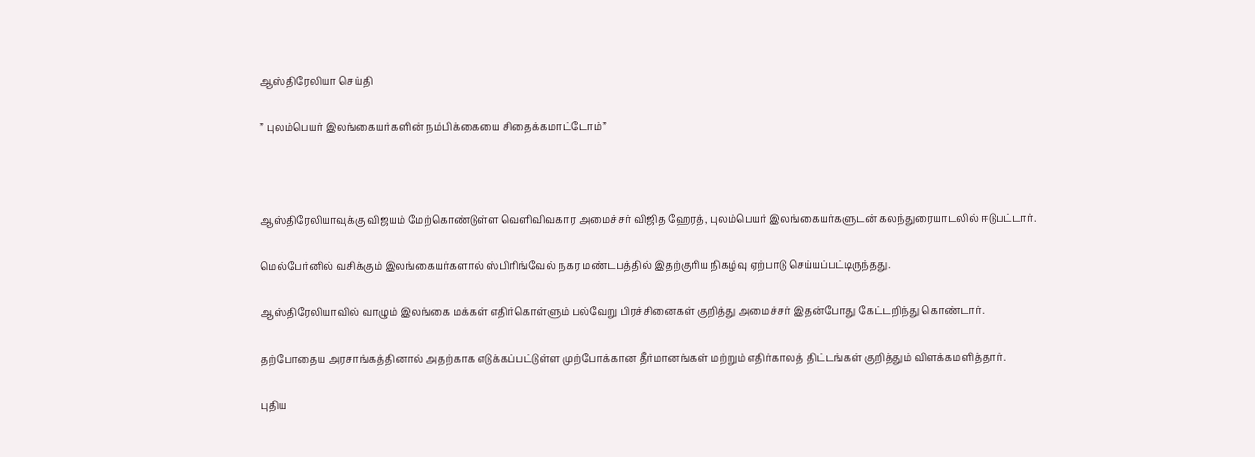ஆஸ்திரேலியா செய்தி

” புலம்பெயர் இலங்கையர்களின் நம்பிக்கையை சிதைக்கமாட்டோம்”



ஆஸ்திரேலியாவுக்கு விஜயம் மேற்கொண்டுள்ள வெளிவிவகார அமைச்சர் விஜித ஹேரத், புலம்பெயர் இலங்கையர்களுடன் கலந்துரையாடலில் ஈடுபட்டார்.

மெல்பேர்னில் வசிக்கும் இலங்கையர்களால் ஸ்பிரிங்வேல் நகர மண்டபத்தில் இதற்குரிய நிகழ்வு ஏற்பாடு செய்யப்பட்டிருந்தது.

ஆஸ்திரேலியாவில் வாழும் இலங்கை மக்கள் எதிர்கொள்ளும் பல்வேறு பிரச்சினைகள் குறித்து அமைச்சர் இதன்போது கேட்டறிந்து கொண்டார்.

தற்போதைய அரசாங்கத்தினால் அதற்காக எடுக்கப்பட்டுள்ள முற்போக்கான தீர்மானங்கள் மற்றும் எதிர்காலத் திட்டங்கள் குறித்தும் விளக்கமளித்தார்.

புதிய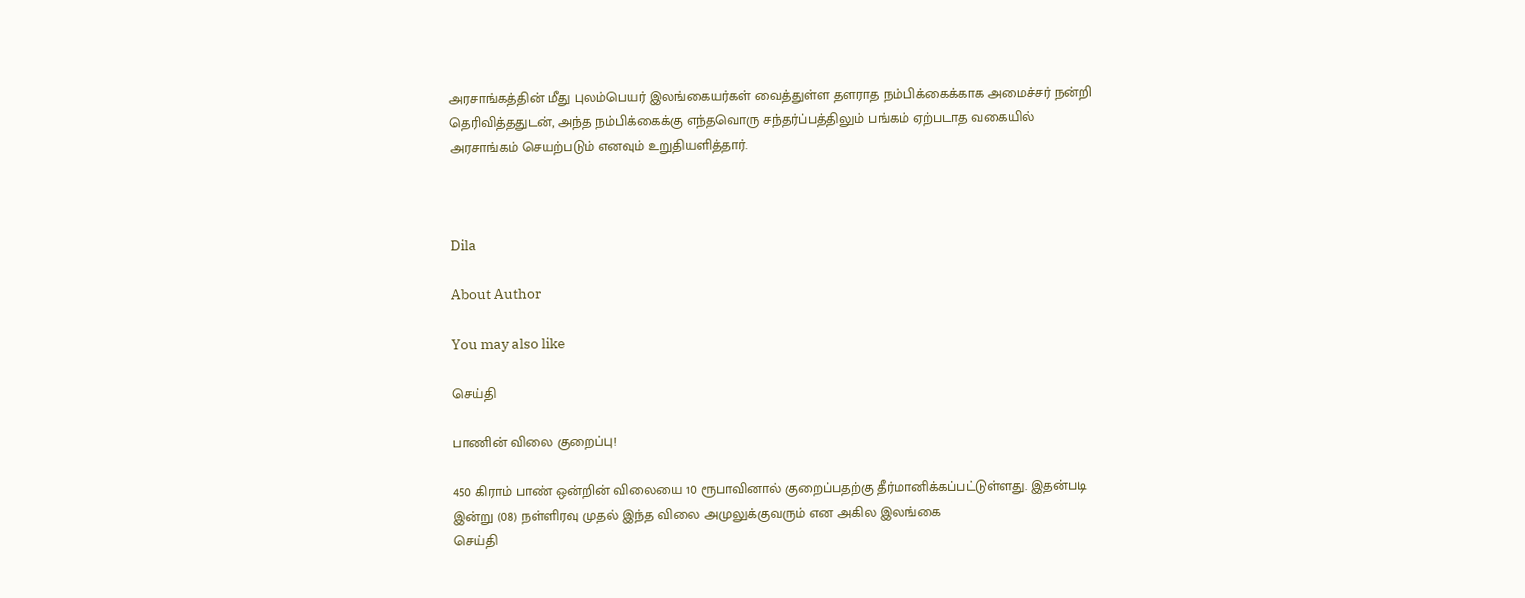அரசாங்கத்தின் மீது புலம்பெயர் இலங்கையர்கள் வைத்துள்ள தளராத நம்பிக்கைக்காக அமைச்சர் நன்றி தெரிவித்ததுடன், அந்த நம்பிக்கைக்கு எந்தவொரு சந்தர்ப்பத்திலும் பங்கம் ஏற்படாத வகையில் அரசாங்கம் செயற்படும் எனவும் உறுதியளித்தார்.



Dila

About Author

You may also like

செய்தி

பாணின் விலை குறைப்பு!

450 கிராம் பாண் ஒன்றின் விலையை 10 ரூபாவினால் குறைப்பதற்கு தீர்மானிக்கப்பட்டுள்ளது. இதன்படி   இன்று (08) நள்ளிரவு முதல் இந்த விலை அமுலுக்குவரும் என அகில இலங்கை
செய்தி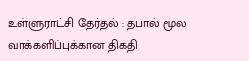உள்ளுராட்சி தேர்தல் : தபால் மூல வாக்களிப்புக்கான திகதி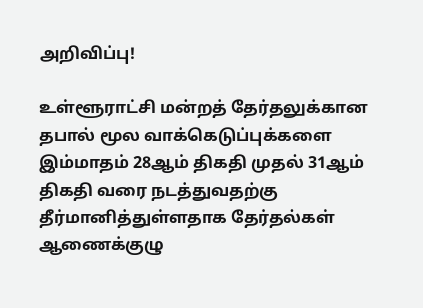அறிவிப்பு!

உள்ளூராட்சி மன்றத் தேர்தலுக்கான தபால் மூல வாக்கெடுப்புக்களை இம்மாதம் 28ஆம் திகதி முதல் 31ஆம் திகதி வரை நடத்துவதற்கு தீர்மானித்துள்ளதாக தேர்தல்கள் ஆணைக்குழு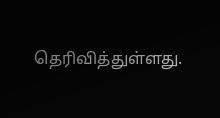தெரிவித்துள்ளது.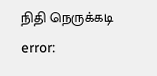நிதி நெருக்கடி
error: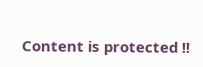Content is protected !!